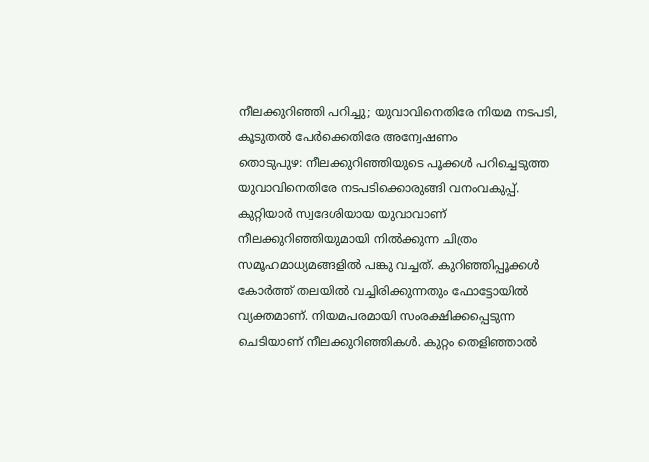നീലക്കുറിഞ്ഞി പറിച്ചു; യുവാവിനെതിരേ നിയമ നടപടി, കൂടുതൽ പേർക്കെതിരേ അന്വേഷണം
തൊടുപുഴ: നീലക്കുറിഞ്ഞിയുടെ പൂക്കൾ പറിച്ചെടുത്ത യുവാവിനെതിരേ നടപടിക്കൊരുങ്ങി വനംവകുപ്പ്. കുറ്റിയാർ സ്വദേശിയായ യുവാവാണ് നീലക്കുറിഞ്ഞിയുമായി നിൽക്കുന്ന ചിത്രം സമൂഹമാധ്യമങ്ങളിൽ പങ്കു വച്ചത്. കുറിഞ്ഞിപ്പൂക്കൾ കോർത്ത് തലയിൽ വച്ചിരിക്കുന്നതും ഫോട്ടോയിൽ വ്യക്തമാണ്. നിയമപരമായി സംരക്ഷിക്കപ്പെടുന്ന ചെടിയാണ് നീലക്കുറിഞ്ഞികൾ. കുറ്റം തെളിഞ്ഞാൽ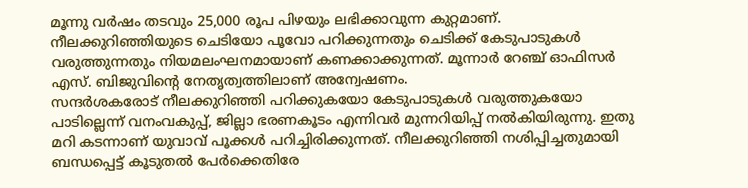മൂന്നു വർഷം തടവും 25,000 രൂപ പിഴയും ലഭിക്കാവുന്ന കുറ്റമാണ്.
നീലക്കുറിഞ്ഞിയുടെ ചെടിയോ പൂവോ പറിക്കുന്നതും ചെടിക്ക് കേടുപാടുകൾ വരുത്തുന്നതും നിയമലംഘനമായാണ് കണക്കാക്കുന്നത്. മൂന്നാർ റേഞ്ച് ഓഫിസർ എസ്. ബിജുവിന്റെ നേതൃത്വത്തിലാണ് അന്വേഷണം.
സന്ദർശകരോട് നീലക്കുറിഞ്ഞി പറിക്കുകയോ കേടുപാടുകൾ വരുത്തുകയോ പാടില്ലെന്ന് വനംവകുപ്പ്, ജില്ലാ ഭരണകൂടം എന്നിവർ മുന്നറിയിപ്പ് നൽകിയിരുന്നു. ഇതു മറി കടന്നാണ് യുവാവ് പൂക്കൾ പറിച്ചിരിക്കുന്നത്. നീലക്കുറിഞ്ഞി നശിപ്പിച്ചതുമായി ബന്ധപ്പെട്ട് കൂടുതൽ പേർക്കെതിരേ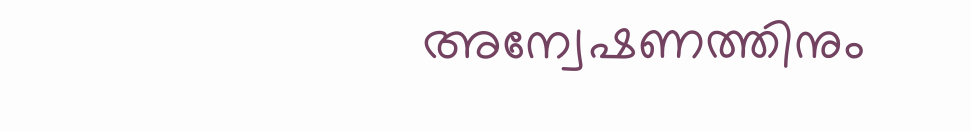അന്വേഷണത്തിനും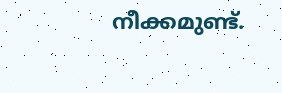നീക്കമുണ്ട്.